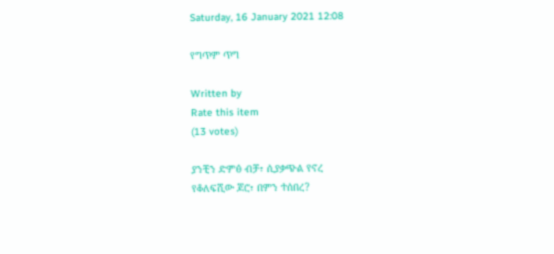Saturday, 16 January 2021 12:08

የግጥም ጥግ

Written by
Rate this item
(13 votes)

ያንቺን ድምፅ ብቻ፣ ሲያቃጭል የኖረ
የቆለፍሺው ጆሮ፣ በምን ተሰበረ?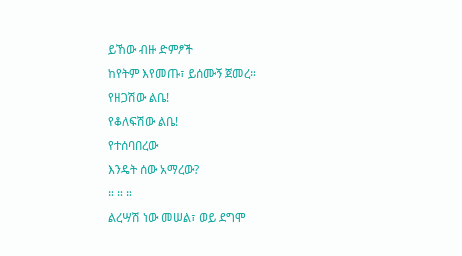ይኸው ብዙ ድምፆች
ከየትም እየመጡ፣ ይሰሙኝ ጀመረ።
የዘጋሽው ልቤ!
የቆለፍሽው ልቤ!
የተሰባበረው
እንዴት ሰው አማረው?
። ። ።
ልረሣሽ ነው መሠል፣ ወይ ደግሞ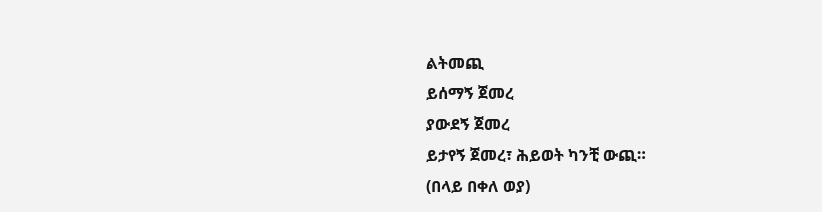ልትመጪ
ይሰማኝ ጀመረ
ያውደኝ ጀመረ
ይታየኝ ጀመረ፣ ሕይወት ካንቺ ውጪ።
(በላይ በቀለ ወያ)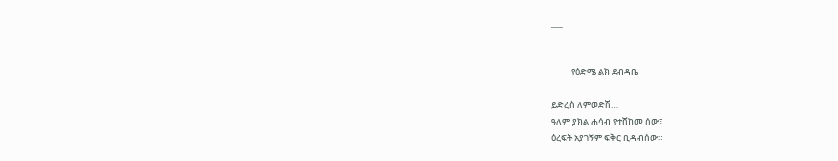___


          የዕድሜ ልክ ደብዳቤ

ይድረስ ለምወድሽ…
ዓለም ያክል ሐሳብ የተሸከመ ሰው፣
ዕረፍት አያገኝም ፍቅር ቢዳብሰው።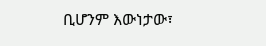ቢሆንም እውነታው፣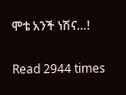ሞቴ አንች ነሽና…!


Read 2944 times